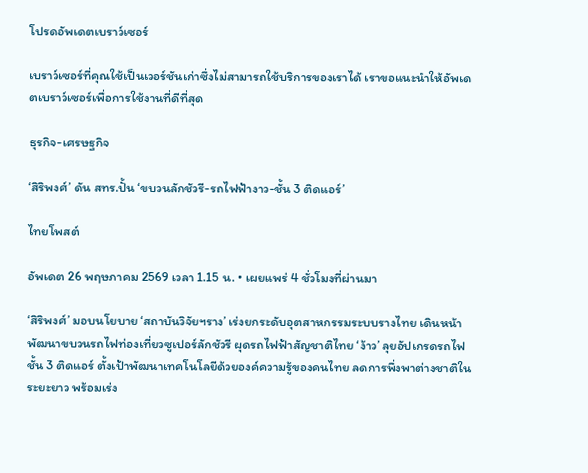โปรดอัพเดตเบราว์เซอร์

เบราว์เซอร์ที่คุณใช้เป็นเวอร์ชันเก่าซึ่งไม่สามารถใช้บริการของเราได้ เราขอแนะนำให้อัพเดตเบราว์เซอร์เพื่อการใช้งานที่ดีที่สุด

ธุรกิจ-เศรษฐกิจ

‘สิริพงศ์’ ดัน สทร.ปั้น ‘ขบวนลักชัวรี-รถไฟฟ้างาว-ชั้น 3 ติดแอร์’

ไทยโพสต์

อัพเดต 26 พฤษภาคม 2569 เวลา 1.15 น. • เผยแพร่ 4 ชั่วโมงที่ผ่านมา

‘สิริพงศ์’ มอบนโยบาย ‘สถาบันวิจัยฯราง’ เร่งยกระดับอุตสาหกรรมระบบรางไทย เดินหน้าพัฒนาขบวนรถไฟท่องเที่ยวซูเปอร์ลักชัวรี ผุดรถไฟฟ้าสัญชาติไทย ‘ง้าว’ ลุยอัปเกรดรถไฟชั้น 3 ติดแอร์ ตั้งเป้าพัฒนาเทคโนโลยีด้วยองค์ความรู้ของคนไทย ลดการพึ่งพาต่างชาติในระยะยาว พร้อมเร่ง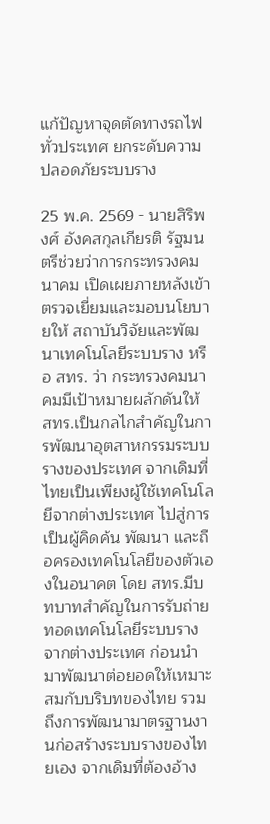แก้ปัญหาจุดตัดทางรถไฟทั่วประเทศ ยกระดับความปลอดภัยระบบราง

25 พ.ค. 2569 - นายสิริพงศ์ อังคสกุลเกียรติ รัฐมนตรีช่วยว่าการกระทรวงคมนาคม เปิดเผยภายหลังเข้าตรวจเยี่ยมและมอบนโยบายให้ สถาบันวิจัยและพัฒนาเทคโนโลยีระบบราง หรือ สทร. ว่า กระทรวงคมนาคมมีเป้าหมายผลักดันให้ สทร.เป็นกลไกสำคัญในการพัฒนาอุตสาหกรรมระบบรางของประเทศ จากเดิมที่ไทยเป็นเพียงผู้ใช้เทคโนโลยีจากต่างประเทศ ไปสู่การเป็นผู้คิดค้น พัฒนา และถือครองเทคโนโลยีของตัวเองในอนาคต โดย สทร.มีบทบาทสำคัญในการรับถ่ายทอดเทคโนโลยีระบบรางจากต่างประเทศ ก่อนนำมาพัฒนาต่อยอดให้เหมาะสมกับบริบทของไทย รวมถึงการพัฒนามาตรฐานงานก่อสร้างระบบรางของไทยเอง จากเดิมที่ต้องอ้าง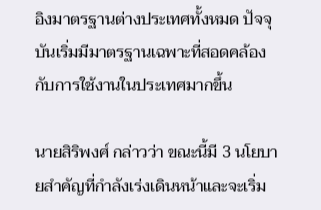อิงมาตรฐานต่างประเทศทั้งหมด ปัจจุบันเริ่มมีมาตรฐานเฉพาะที่สอดคล้องกับการใช้งานในประเทศมากขึ้น

นายสิริพงศ์ กล่าวว่า ขณะนี้มี 3 นโยบายสำคัญที่กำลังเร่งเดินหน้าและจะเริ่ม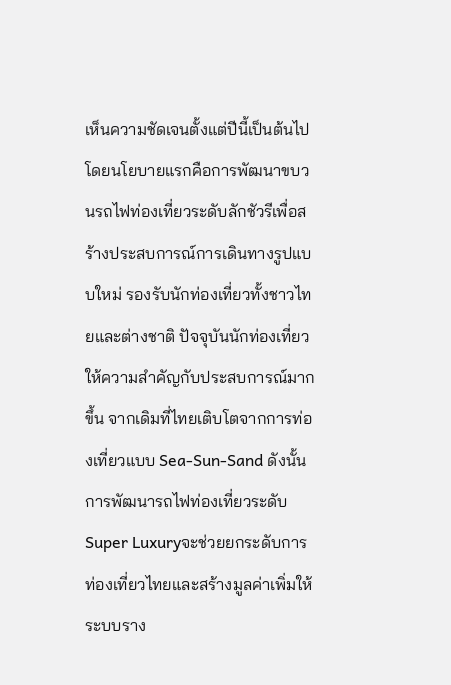เห็นความชัดเจนตั้งแต่ปีนี้เป็นต้นไป โดยนโยบายแรกคือการพัฒนาขบวนรถไฟท่องเที่ยวระดับลักชัวรีเพื่อสร้างประสบการณ์การเดินทางรูปแบบใหม่ รองรับนักท่องเที่ยวทั้งชาวไทยและต่างชาติ ปัจจุบันนักท่องเที่ยวให้ความสำคัญกับประสบการณ์มากขึ้น จากเดิมที่ไทยเติบโตจากการท่องเที่ยวแบบ Sea-Sun-Sand ดังนั้นการพัฒนารถไฟท่องเที่ยวระดับSuper Luxuryจะช่วยยกระดับการท่องเที่ยวไทยและสร้างมูลค่าเพิ่มให้ระบบราง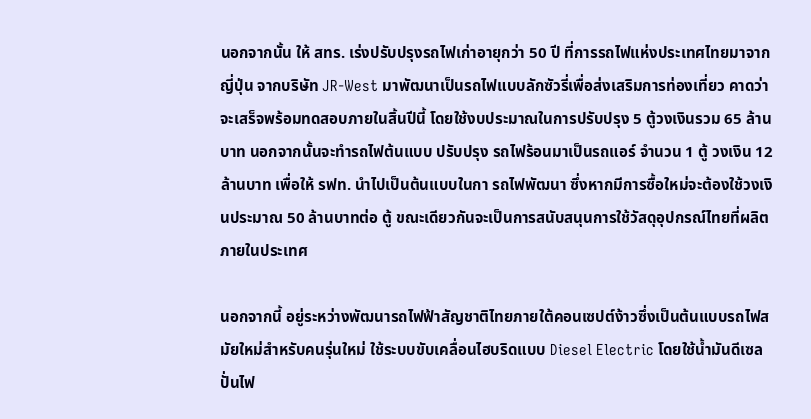นอกจากนั้น ให้ สทร. เร่งปรับปรุงรถไฟเก่าอายุกว่า 50 ปี ที่การรถไฟแห่งประเทศไทยมาจากญี่ปุ่น จากบริษัท JR-West มาพัฒนาเป็นรถไฟแบบลักซัวรี่เพื่อส่งเสริมการท่องเที่ยว คาดว่าจะเสร็จพร้อมทดสอบภายในสิ้นปีนี้ โดยใช้งบประมาณในการปรับปรุง 5 ตู้วงเงินรวม 65 ล้านบาท นอกจากนั้นจะทำรถไฟต้นแบบ ปรับปรุง รถไฟร้อนมาเป็นรถแอร์ จำนวน 1 ตู้ วงเงิน 12 ล้านบาท เพื่อให้ รฟท. นำไปเป็นต้นแบบในกา รถไฟพัฒนา ซึ่งหากมีการซื้อใหม่จะต้องใช้วงเงินประมาณ 50 ล้านบาทต่อ ตู้ ขณะเดียวกันจะเป็นการสนับสนุนการใช้วัสดุอุปกรณ์ไทยที่ผลิตภายในประเทศ

นอกจากนี้ อยู่ระหว่างพัฒนารถไฟฟ้าสัญชาติไทยภายใต้คอนเซปต์ง้าวซึ่งเป็นต้นแบบรถไฟสมัยใหม่สำหรับคนรุ่นใหม่ ใช้ระบบขับเคลื่อนไฮบริดแบบ Diesel Electric โดยใช้น้ำมันดีเซลปั่นไฟ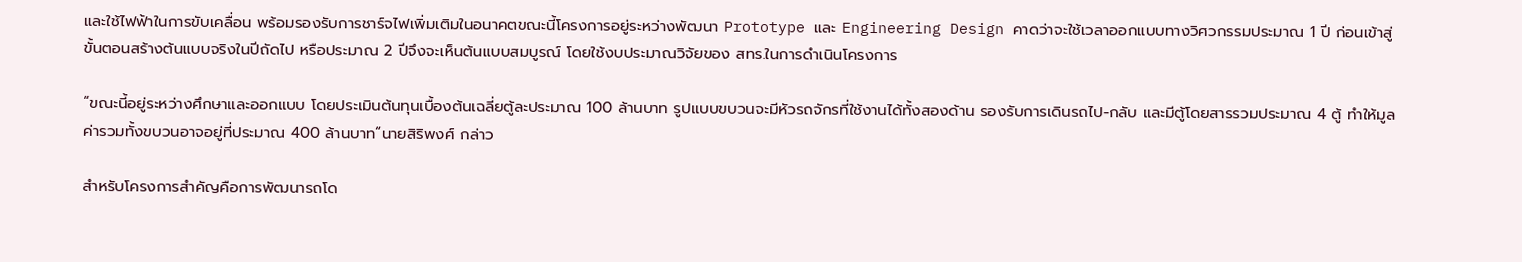และใช้ไฟฟ้าในการขับเคลื่อน พร้อมรองรับการชาร์จไฟเพิ่มเติมในอนาคตขณะนี้โครงการอยู่ระหว่างพัฒนา Prototype และ Engineering Design คาดว่าจะใช้เวลาออกแบบทางวิศวกรรมประมาณ 1 ปี ก่อนเข้าสู่ขั้นตอนสร้างต้นแบบจริงในปีถัดไป หรือประมาณ 2 ปีจึงจะเห็นต้นแบบสมบูรณ์ โดยใช้งบประมาณวิจัยของ สทร.ในการดำเนินโครงการ

“ขณะนี้อยู่ระหว่างศึกษาและออกแบบ โดยประเมินต้นทุนเบื้องต้นเฉลี่ยตู้ละประมาณ 100 ล้านบาท รูปแบบขบวนจะมีหัวรถจักรที่ใช้งานได้ทั้งสองด้าน รองรับการเดินรถไป-กลับ และมีตู้โดยสารรวมประมาณ 4 ตู้ ทำให้มูลค่ารวมทั้งขบวนอาจอยู่ที่ประมาณ 400 ล้านบาท“นายสิริพงศ์ กล่าว

สำหรับโครงการสำคัญคือการพัฒนารถโด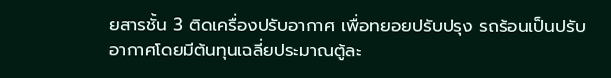ยสารชั้น 3 ติดเครื่องปรับอากาศ เพื่อทยอยปรับปรุง รถร้อนเป็นปรับอากาศโดยมีต้นทุนเฉลี่ยประมาณตู้ละ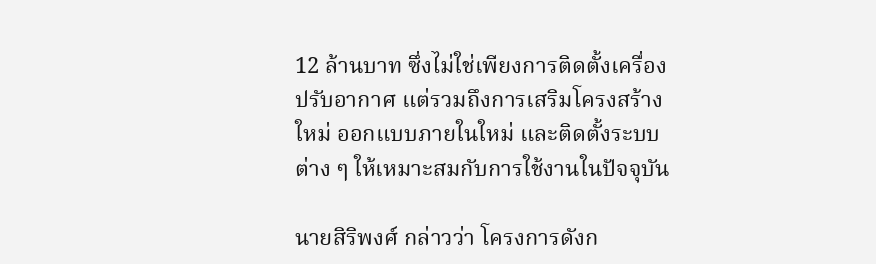12 ล้านบาท ซึ่งไม่ใช่เพียงการติดตั้งเครื่องปรับอากาศ แต่รวมถึงการเสริมโครงสร้างใหม่ ออกแบบภายในใหม่ และติดตั้งระบบต่าง ๆ ให้เหมาะสมกับการใช้งานในปัจจุบัน

นายสิริพงศ์ กล่าวว่า โครงการดังก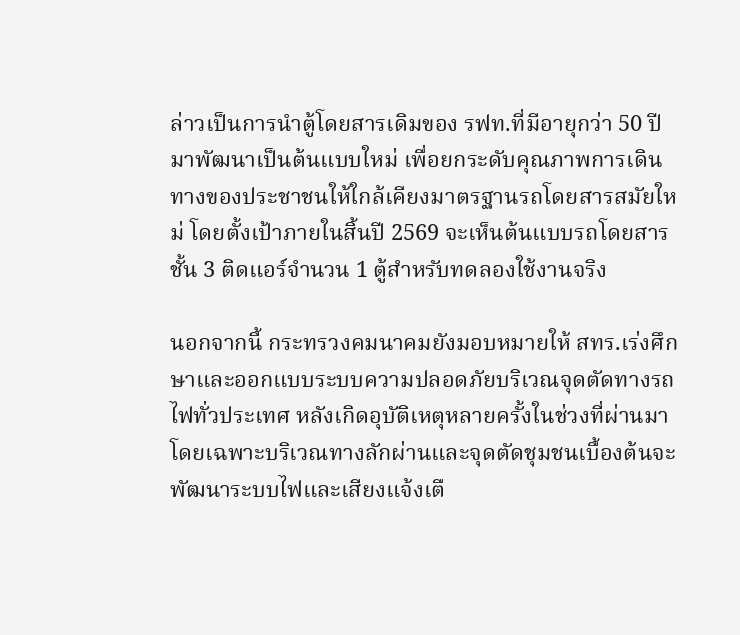ล่าวเป็นการนำตู้โดยสารเดิมของ รฟท.ที่มีอายุกว่า 50 ปี มาพัฒนาเป็นต้นแบบใหม่ เพื่อยกระดับคุณภาพการเดินทางของประชาชนให้ใกล้เคียงมาตรฐานรถโดยสารสมัยใหม่ โดยตั้งเป้าภายในสิ้นปี 2569 จะเห็นต้นแบบรถโดยสารชั้น 3 ติดแอร์จำนวน 1 ตู้สำหรับทดลองใช้งานจริง

นอกจากนี้ กระทรวงคมนาคมยังมอบหมายให้ สทร.เร่งศึกษาและออกแบบระบบความปลอดภัยบริเวณจุดตัดทางรถไฟทั่วประเทศ หลังเกิดอุบัติเหตุหลายครั้งในช่วงที่ผ่านมา โดยเฉพาะบริเวณทางลักผ่านและจุดตัดชุมชนเบื้องต้นจะพัฒนาระบบไฟและเสียงแจ้งเตื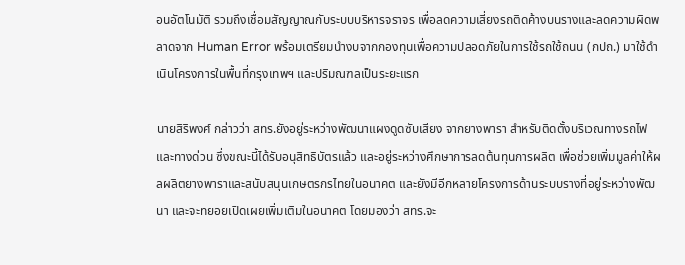อนอัตโนมัติ รวมถึงเชื่อมสัญญาณกับระบบบริหารจราจร เพื่อลดความเสี่ยงรถติดค้างบนรางและลดความผิดพลาดจาก Human Error พร้อมเตรียมนำงบจากกองทุนเพื่อความปลอดภัยในการใช้รถใช้ถนน (กปถ.) มาใช้ดำเนินโครงการในพื้นที่กรุงเทพฯ และปริมณฑลเป็นระยะแรก

นายสิริพงศ์ กล่าวว่า สทร.ยังอยู่ระหว่างพัฒนาแผงดูดซับเสียง จากยางพารา สำหรับติดตั้งบริเวณทางรถไฟและทางด่วน ซึ่งขณะนี้ได้รับอนุสิทธิบัตรแล้ว และอยู่ระหว่างศึกษาการลดต้นทุนการผลิต เพื่อช่วยเพิ่มมูลค่าให้ผลผลิตยางพาราและสนับสนุนเกษตรกรไทยในอนาคต และยังมีอีกหลายโครงการด้านระบบรางที่อยู่ระหว่างพัฒนา และจะทยอยเปิดเผยเพิ่มเติมในอนาคต โดยมองว่า สทร.จะ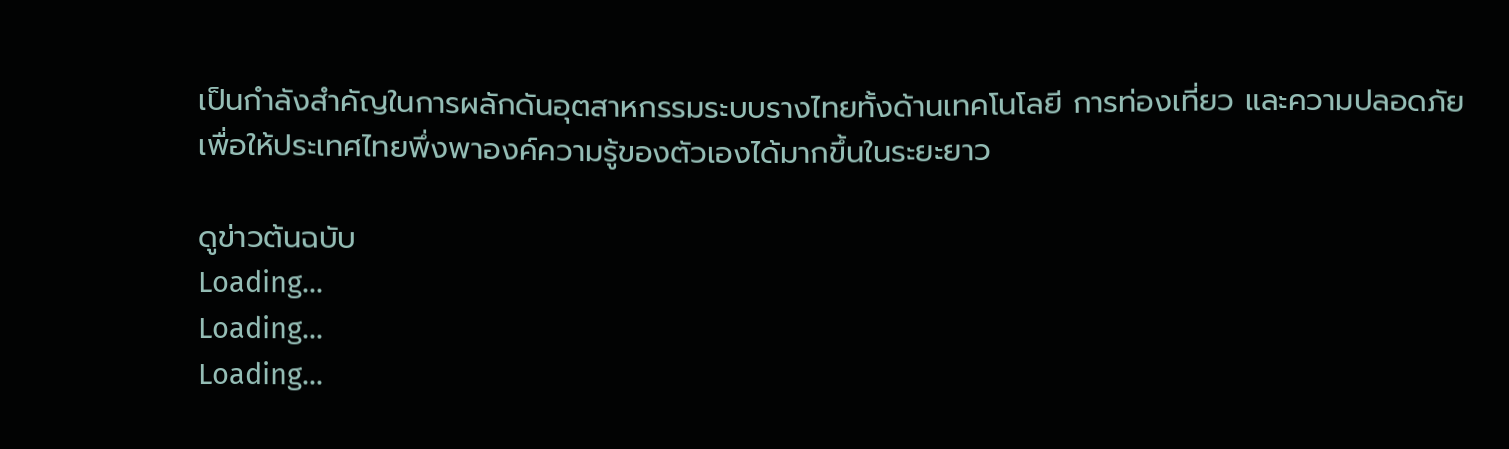เป็นกำลังสำคัญในการผลักดันอุตสาหกรรมระบบรางไทยทั้งด้านเทคโนโลยี การท่องเที่ยว และความปลอดภัย เพื่อให้ประเทศไทยพึ่งพาองค์ความรู้ของตัวเองได้มากขึ้นในระยะยาว

ดูข่าวต้นฉบับ
Loading...
Loading...
Loading...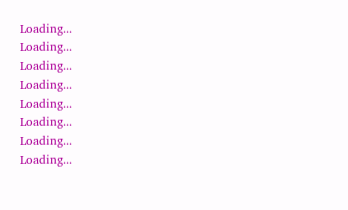Loading...
Loading...
Loading...
Loading...
Loading...
Loading...
Loading...
Loading...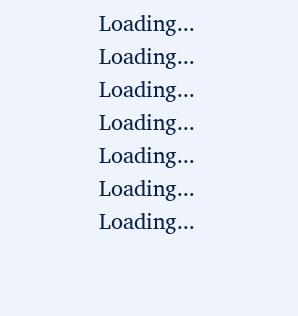Loading...
Loading...
Loading...
Loading...
Loading...
Loading...
Loading...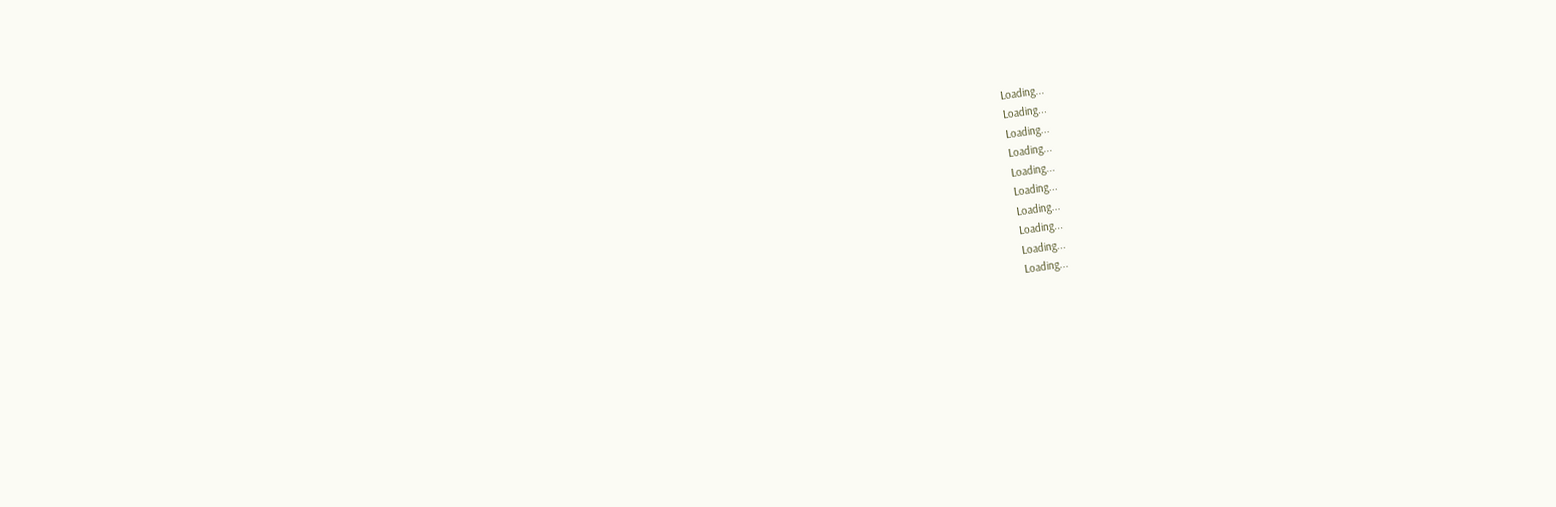Loading...
Loading...
Loading...
Loading...
Loading...
Loading...
Loading...
Loading...
Loading...
Loading...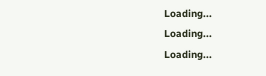Loading...
Loading...
Loading...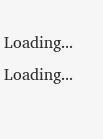Loading...
Loading...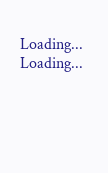Loading...
Loading...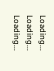Loading...
Loading...
Loading...